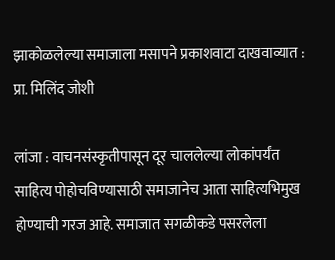झाकोळलेल्या समाजाला मसापने प्रकाशवाटा दाखवाव्यात : प्रा. मिलिंद जोशी

लांजा : वाचनसंस्कृतीपासून दूर चाललेल्या लोकांपर्यंत साहित्य पोहोचविण्यासाठी समाजानेच आता साहित्यभिमुख होण्याची गरज आहे. समाजात सगळीकडे पसरलेला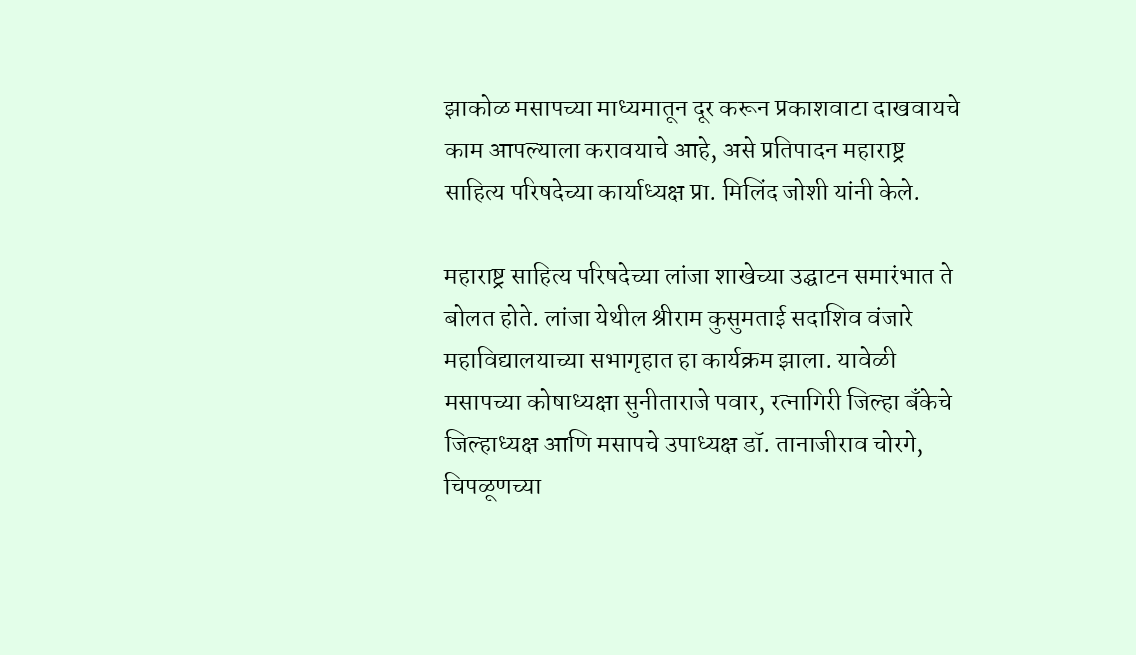झाकोळ मसापच्या माध्यमातून दूर करून प्रकाशवाटा दाखवायचे काम आपल्याला करावयाचे आहे, असे प्रतिपादन महाराष्ट्र साहित्य परिषदेच्या कार्याध्यक्ष प्रा. मिलिंद जोशी यांनी केले.

महाराष्ट्र साहित्य परिषदेच्या लांजा शाखेच्या उद्घाटन समारंभात ते बोलत होते. लांजा येथील श्रीराम कुसुमताई सदाशिव वंजारे महाविद्यालयाच्या सभागृहात हा कार्यक्रम झाला. यावेळी मसापच्या कोषाध्यक्षा सुनीताराजे पवार, रत्नागिरी जिल्हा बॅंकेचे जिल्हाध्यक्ष आणि मसापचे उपाध्यक्ष डॉ. तानाजीराव चोरगे, चिपळूणच्या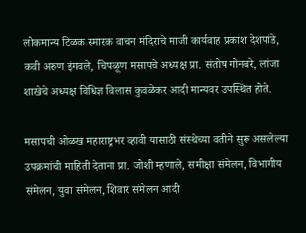लोकमान्य टिळक स्मारक वाचन मंदिराचे माजी कार्यवाह प्रकाश देशपांडे, कवी अरुण इंगवले, चिपळूण मसापचे अध्यक्ष प्रा. संतोष गोनबरे, लांजा शाखेचे अध्यक्ष विधिज्ञ विलास कुवळेकर आदी मान्यवर उपस्थित होते.

मसापची ओळख महाराष्ट्रभर व्हावी यासाठी संस्थेच्या वतीने सुरू असलेल्या उपक्रमांची माहिती देताना प्रा. जोशी म्हणाले, समीक्षा संमेलन, विभागीय संमेलन, युवा संमेलन, शिवार संमेलन आदी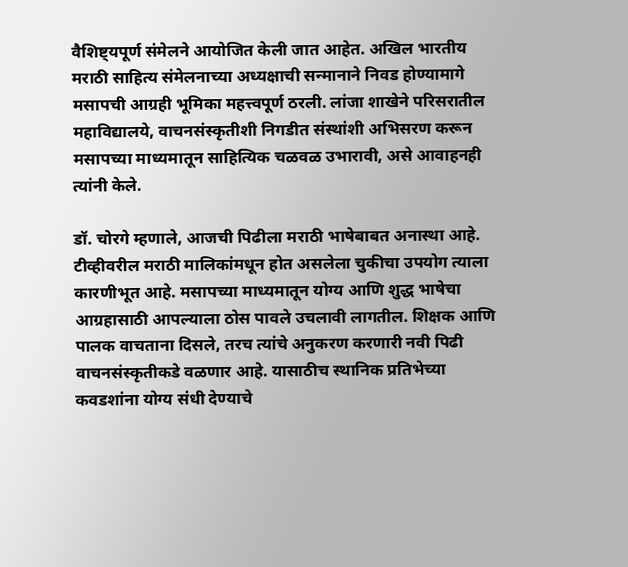वैशिष्ट्यपूर्ण संमेलने आयोजित केली जात आहेत. अखिल भारतीय मराठी साहित्य संमेलनाच्या अध्यक्षाची सन्मानाने निवड होण्यामागे मसापची आग्रही भूमिका महत्त्वपूर्ण ठरली. लांजा शाखेने परिसरातील महाविद्यालये, वाचनसंस्कृतीशी निगडीत संस्थांशी अभिसरण करून मसापच्या माध्यमातून साहित्यिक चळवळ उभारावी, असे आवाहनही त्यांनी केले.

डॉ. चोरगे म्हणाले, आजची पिढीला मराठी भाषेबाबत अनास्था आहे. टीव्हीवरील मराठी मालिकांमधून होत असलेला चुकीचा उपयोग त्याला कारणीभूत आहे. मसापच्या माध्यमातून योग्य आणि शुद्ध भाषेचा आग्रहासाठी आपल्याला ठोस पावले उचलावी लागतील. शिक्षक आणि पालक वाचताना दिसले, तरच त्यांचे अनुकरण करणारी नवी पिढी वाचनसंस्कृतीकडे वळणार आहे. यासाठीच स्थानिक प्रतिभेच्या कवडशांना योग्य संधी देण्याचे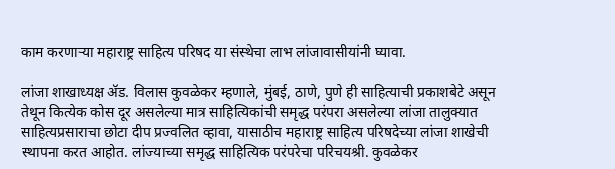काम करणाऱ्या महाराष्ट्र साहित्य परिषद या संस्थेचा लाभ लांजावासीयांनी घ्यावा.

लांजा शाखाध्यक्ष ॲड. विलास कुवळेकर म्हणाले, मुंबई, ठाणे, पुणे ही साहित्याची प्रकाशबेटे असून तेथून कित्येक कोस दूर असलेल्या मात्र साहित्यिकांची समृद्ध परंपरा असलेल्या लांजा तालुक्यात साहित्यप्रसाराचा छोटा दीप प्रज्वलित व्हावा, यासाठीच महाराष्ट्र साहित्य परिषदेच्या लांजा शाखेची स्थापना करत आहोत. लांज्याच्या समृद्ध साहित्यिक परंपरेचा परिचयश्री. कुवळेकर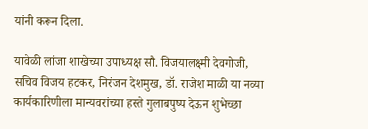यांनी करून दिला.

यावेळी लांजा शाखेच्या उपाध्यक्ष सौ. विजयालक्ष्मी देवगोजी, सचिव विजय हटकर, निरंजन देशमुख, डॉ. राजेश माळी या नव्या कार्यकारिणीला मान्यवरांच्या हस्ते गुलाबपुष्प देऊन शुभेच्छा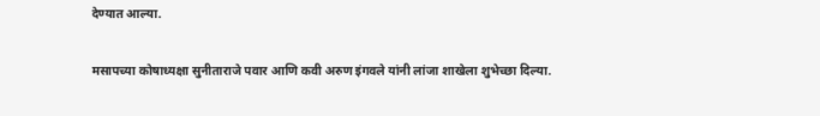देण्यात आल्या.

मसापच्या कोषाध्यक्षा सुनीताराजे पवार आणि कवी अरुण इंगवले यांनी लांजा शाखेला शुभेच्छा दिल्या.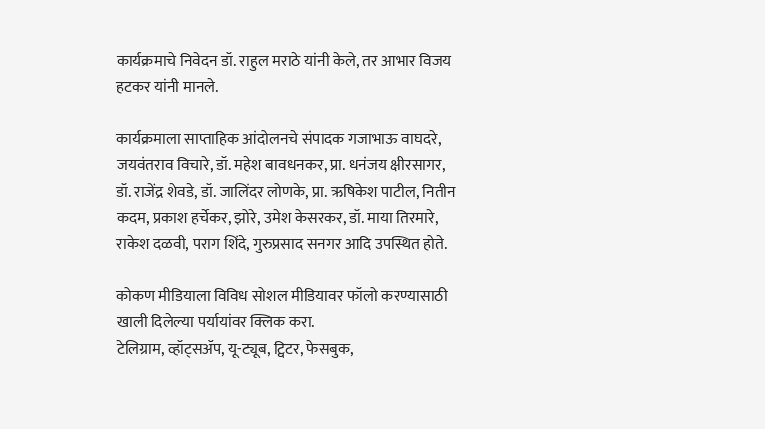कार्यक्रमाचे निवेदन डॉ. राहुल मराठे यांनी केले, तर आभार विजय हटकर यांनी मानले.

कार्यक्रमाला साप्ताहिक आंदोलनचे संपादक गजाभाऊ वाघदरे, जयवंतराव विचारे, डॉ. महेश बावधनकर, प्रा. धनंजय क्षीरसागर, डॉ. राजेंद्र शेवडे, डॉ. जालिंदर लोणके, प्रा. ऋषिकेश पाटील, नितीन कदम, प्रकाश हर्चेकर, झोरे, उमेश केसरकर, डॉ. माया तिरमारे, राकेश दळवी, पराग शिंदे, गुरुप्रसाद सनगर आदि उपस्थित होते.

कोकण मीडियाला विविध सोशल मीडियावर फॉलो करण्यासाठी खाली दिलेल्या पर्यायांवर क्लिक करा.
टेलिग्राम, व्हॉट्सॲप, यू-ट्यूब, ट्विटर, फेसबुक,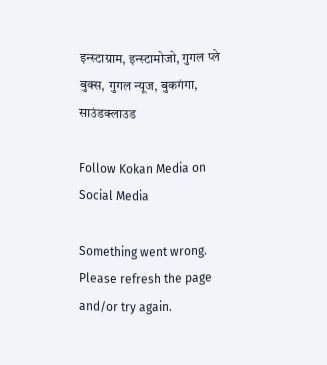इन्स्टाग्राम, इन्स्टामोजो, गुगल प्ले बुक्स, गुगल न्यूज, बुकगंगा, साउंडक्लाउड

Follow Kokan Media on Social Media

Something went wrong. Please refresh the page and/or try again.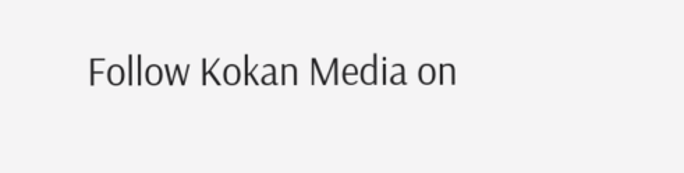Follow Kokan Media on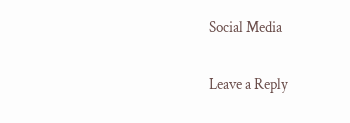Social Media

Leave a Reply